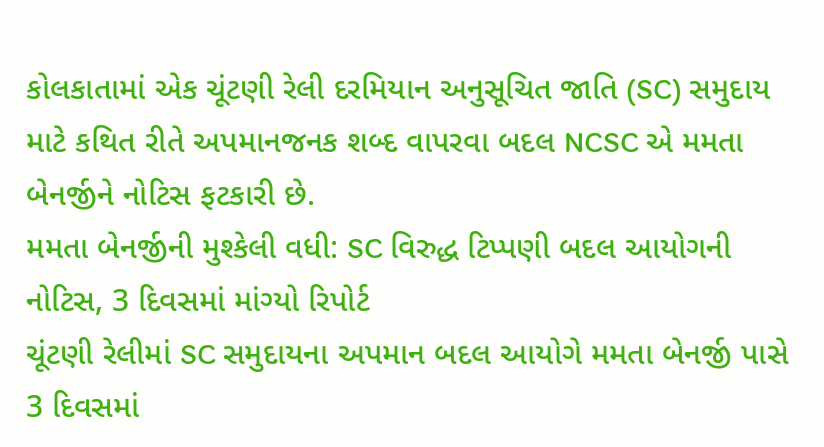કોલકાતામાં એક ચૂંટણી રેલી દરમિયાન અનુસૂચિત જાતિ (SC) સમુદાય માટે કથિત રીતે અપમાનજનક શબ્દ વાપરવા બદલ NCSC એ મમતા બેનર્જીને નોટિસ ફટકારી છે.
મમતા બેનર્જીની મુશ્કેલી વધી: SC વિરુદ્ધ ટિપ્પણી બદલ આયોગની નોટિસ, 3 દિવસમાં માંગ્યો રિપોર્ટ
ચૂંટણી રેલીમાં SC સમુદાયના અપમાન બદલ આયોગે મમતા બેનર્જી પાસે 3 દિવસમાં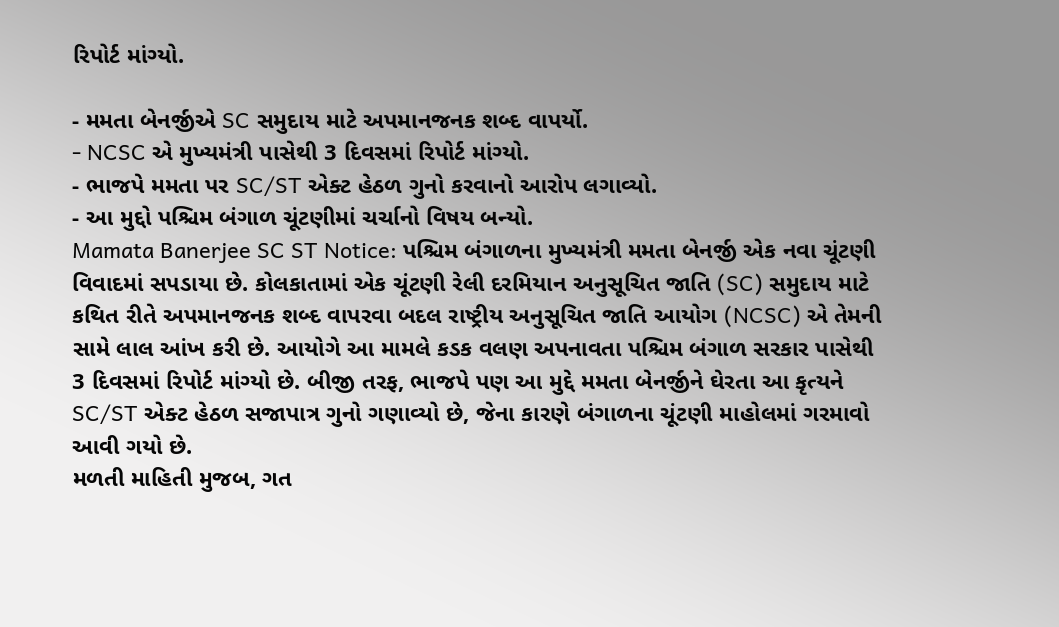રિપોર્ટ માંગ્યો.

- મમતા બેનર્જીએ SC સમુદાય માટે અપમાનજનક શબ્દ વાપર્યો.
- NCSC એ મુખ્યમંત્રી પાસેથી 3 દિવસમાં રિપોર્ટ માંગ્યો.
- ભાજપે મમતા પર SC/ST એક્ટ હેઠળ ગુનો કરવાનો આરોપ લગાવ્યો.
- આ મુદ્દો પશ્ચિમ બંગાળ ચૂંટણીમાં ચર્ચાનો વિષય બન્યો.
Mamata Banerjee SC ST Notice: પશ્ચિમ બંગાળના મુખ્યમંત્રી મમતા બેનર્જી એક નવા ચૂંટણી વિવાદમાં સપડાયા છે. કોલકાતામાં એક ચૂંટણી રેલી દરમિયાન અનુસૂચિત જાતિ (SC) સમુદાય માટે કથિત રીતે અપમાનજનક શબ્દ વાપરવા બદલ રાષ્ટ્રીય અનુસૂચિત જાતિ આયોગ (NCSC) એ તેમની સામે લાલ આંખ કરી છે. આયોગે આ મામલે કડક વલણ અપનાવતા પશ્ચિમ બંગાળ સરકાર પાસેથી 3 દિવસમાં રિપોર્ટ માંગ્યો છે. બીજી તરફ, ભાજપે પણ આ મુદ્દે મમતા બેનર્જીને ઘેરતા આ કૃત્યને SC/ST એક્ટ હેઠળ સજાપાત્ર ગુનો ગણાવ્યો છે, જેના કારણે બંગાળના ચૂંટણી માહોલમાં ગરમાવો આવી ગયો છે.
મળતી માહિતી મુજબ, ગત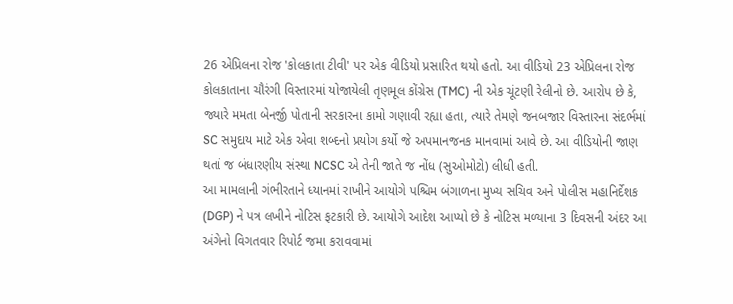26 એપ્રિલના રોજ 'કોલકાતા ટીવી' પર એક વીડિયો પ્રસારિત થયો હતો. આ વીડિયો 23 એપ્રિલના રોજ કોલકાતાના ચૌરંગી વિસ્તારમાં યોજાયેલી તૃણમૂલ કોંગ્રેસ (TMC) ની એક ચૂંટણી રેલીનો છે. આરોપ છે કે, જ્યારે મમતા બેનર્જી પોતાની સરકારના કામો ગણાવી રહ્યા હતા, ત્યારે તેમણે જનબજાર વિસ્તારના સંદર્ભમાં SC સમુદાય માટે એક એવા શબ્દનો પ્રયોગ કર્યો જે અપમાનજનક માનવામાં આવે છે. આ વીડિયોની જાણ થતાં જ બંધારણીય સંસ્થા NCSC એ તેની જાતે જ નોંધ (સુઓમોટો) લીધી હતી.
આ મામલાની ગંભીરતાને ધ્યાનમાં રાખીને આયોગે પશ્ચિમ બંગાળના મુખ્ય સચિવ અને પોલીસ મહાનિર્દેશક (DGP) ને પત્ર લખીને નોટિસ ફટકારી છે. આયોગે આદેશ આપ્યો છે કે નોટિસ મળ્યાના 3 દિવસની અંદર આ અંગેનો વિગતવાર રિપોર્ટ જમા કરાવવામાં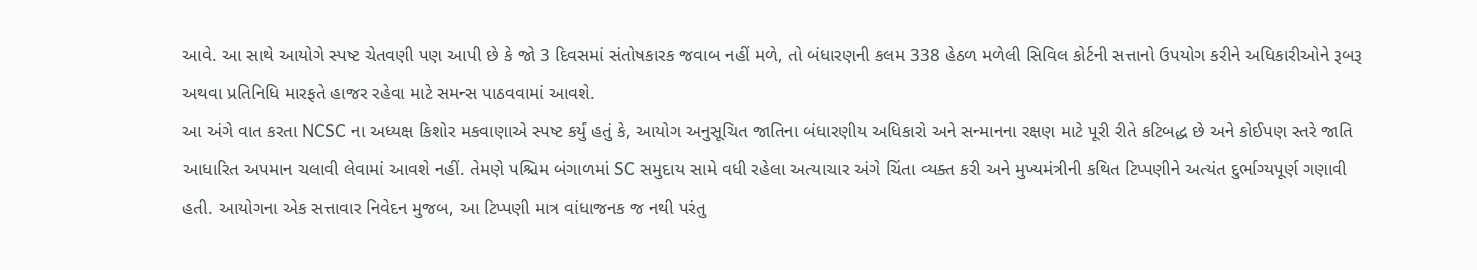આવે. આ સાથે આયોગે સ્પષ્ટ ચેતવણી પણ આપી છે કે જો 3 દિવસમાં સંતોષકારક જવાબ નહીં મળે, તો બંધારણની કલમ 338 હેઠળ મળેલી સિવિલ કોર્ટની સત્તાનો ઉપયોગ કરીને અધિકારીઓને રૂબરૂ અથવા પ્રતિનિધિ મારફતે હાજર રહેવા માટે સમન્સ પાઠવવામાં આવશે.
આ અંગે વાત કરતા NCSC ના અધ્યક્ષ કિશોર મકવાણાએ સ્પષ્ટ કર્યું હતું કે, આયોગ અનુસૂચિત જાતિના બંધારણીય અધિકારો અને સન્માનના રક્ષણ માટે પૂરી રીતે કટિબદ્ધ છે અને કોઈપણ સ્તરે જાતિ આધારિત અપમાન ચલાવી લેવામાં આવશે નહીં. તેમણે પશ્ચિમ બંગાળમાં SC સમુદાય સામે વધી રહેલા અત્યાચાર અંગે ચિંતા વ્યક્ત કરી અને મુખ્યમંત્રીની કથિત ટિપ્પણીને અત્યંત દુર્ભાગ્યપૂર્ણ ગણાવી હતી. આયોગના એક સત્તાવાર નિવેદન મુજબ, આ ટિપ્પણી માત્ર વાંધાજનક જ નથી પરંતુ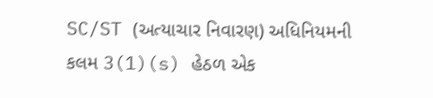SC/ST (અત્યાચાર નિવારણ) અધિનિયમની કલમ 3(1)(s) હેઠળ એક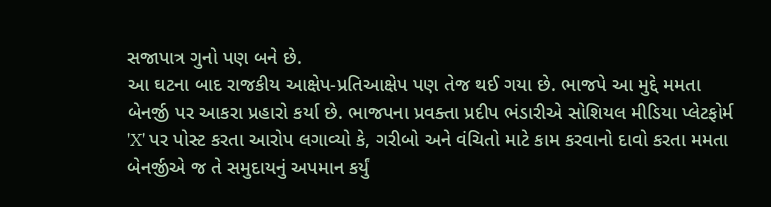સજાપાત્ર ગુનો પણ બને છે.
આ ઘટના બાદ રાજકીય આક્ષેપ-પ્રતિઆક્ષેપ પણ તેજ થઈ ગયા છે. ભાજપે આ મુદ્દે મમતા બેનર્જી પર આકરા પ્રહારો કર્યા છે. ભાજપના પ્રવક્તા પ્રદીપ ભંડારીએ સોશિયલ મીડિયા પ્લેટફોર્મ 'X' પર પોસ્ટ કરતા આરોપ લગાવ્યો કે, ગરીબો અને વંચિતો માટે કામ કરવાનો દાવો કરતા મમતા બેનર્જીએ જ તે સમુદાયનું અપમાન કર્યું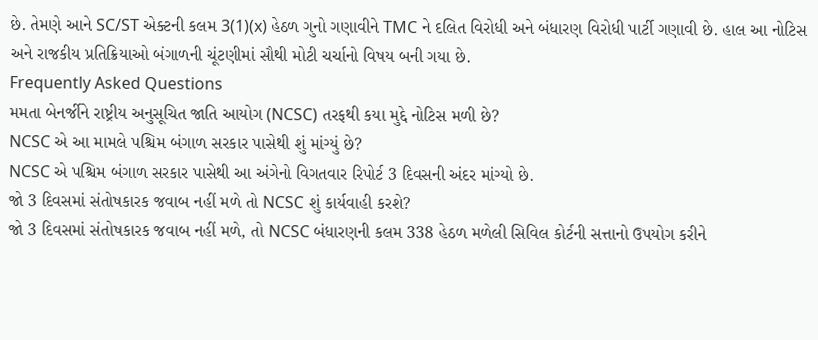છે. તેમણે આને SC/ST એક્ટની કલમ 3(1)(x) હેઠળ ગુનો ગણાવીને TMC ને દલિત વિરોધી અને બંધારણ વિરોધી પાર્ટી ગણાવી છે. હાલ આ નોટિસ અને રાજકીય પ્રતિક્રિયાઓ બંગાળની ચૂંટણીમાં સૌથી મોટી ચર્ચાનો વિષય બની ગયા છે.
Frequently Asked Questions
મમતા બેનર્જીને રાષ્ટ્રીય અનુસૂચિત જાતિ આયોગ (NCSC) તરફથી કયા મુદ્દે નોટિસ મળી છે?
NCSC એ આ મામલે પશ્ચિમ બંગાળ સરકાર પાસેથી શું માંગ્યું છે?
NCSC એ પશ્ચિમ બંગાળ સરકાર પાસેથી આ અંગેનો વિગતવાર રિપોર્ટ 3 દિવસની અંદર માંગ્યો છે.
જો 3 દિવસમાં સંતોષકારક જવાબ નહીં મળે તો NCSC શું કાર્યવાહી કરશે?
જો 3 દિવસમાં સંતોષકારક જવાબ નહીં મળે, તો NCSC બંધારણની કલમ 338 હેઠળ મળેલી સિવિલ કોર્ટની સત્તાનો ઉપયોગ કરીને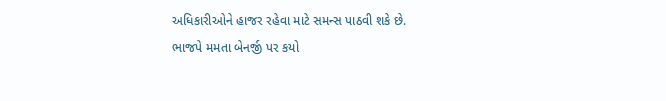અધિકારીઓને હાજર રહેવા માટે સમન્સ પાઠવી શકે છે.
ભાજપે મમતા બેનર્જી પર કયો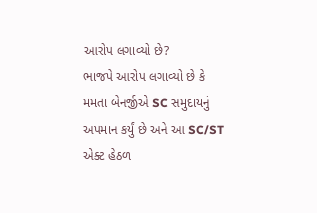આરોપ લગાવ્યો છે?
ભાજપે આરોપ લગાવ્યો છે કે મમતા બેનર્જીએ SC સમુદાયનું અપમાન કર્યું છે અને આ SC/ST એક્ટ હેઠળ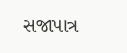સજાપાત્ર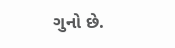ગુનો છે.